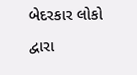બેદરકાર લોકો દ્વારા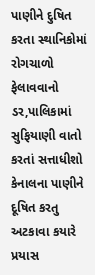પાણીને દુષિત કરતા સ્થાનિકોમાં રોગચાળો ફેલાવવાનો ડર,પાલિકામાં સુફિયાણી વાતો કરતાં સત્તાધીશો કેનાલના પાણીને દૂષિત કરતુ અટકાવા કયારે પ્રયાસ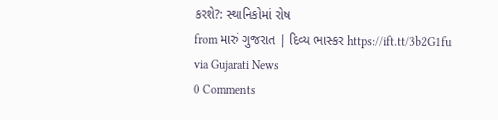કરશે?: સ્થાનિકોમાં રોષ
from મારું ગુજરાત | દિવ્ય ભાસ્કર https://ift.tt/3b2G1fu
via Gujarati News
0 Comments